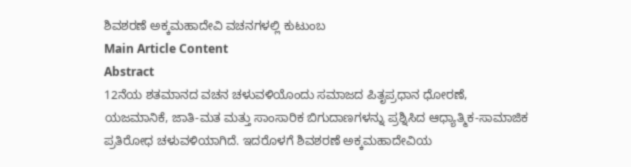ಶಿವಶರಣೆ ಅಕ್ಕಮಹಾದೇವಿ ವಚನಗಳಲ್ಲಿ ಕುಟುಂಬ
Main Article Content
Abstract
12ನೆಯ ಶತಮಾನದ ವಚನ ಚಳುವಳಿಯೊಂದು ಸಮಾಜದ ಪಿತೃಪ್ರಧಾನ ಧೋರಣೆ, ಯಜಮಾನಿಕೆ, ಜಾತಿ-ಮತ ಮತ್ತು ಸಾಂಸಾರಿಕ ಬಿಗುದಾಣಗಳನ್ನು ಪ್ರಶ್ನಿಸಿದ ಆಧ್ಯಾತ್ಮಿಕ-ಸಾಮಾಜಿಕ ಪ್ರತಿರೋಧ ಚಳುವಳಿಯಾಗಿದೆ. ಇದರೊಳಗೆ ಶಿವಶರಣೆ ಅಕ್ಕಮಹಾದೇವಿಯ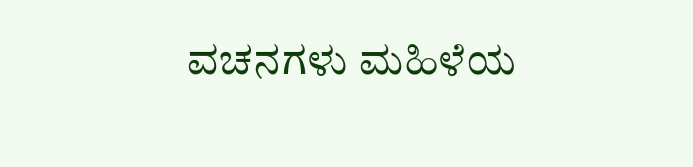ವಚನಗಳು ಮಹಿಳೆಯ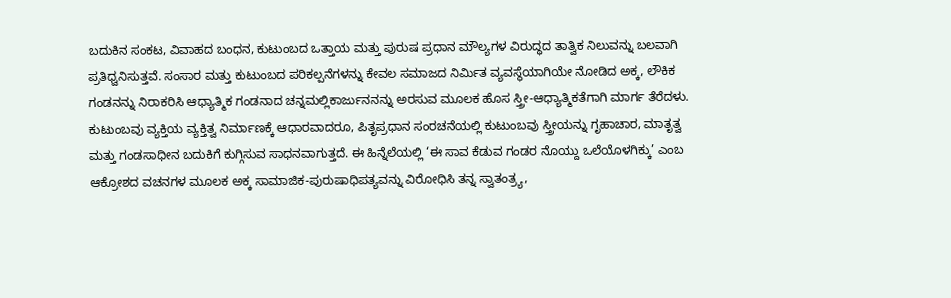ಬದುಕಿನ ಸಂಕಟ, ವಿವಾಹದ ಬಂಧನ, ಕುಟುಂಬದ ಒತ್ತಾಯ ಮತ್ತು ಪುರುಷ ಪ್ರಧಾನ ಮೌಲ್ಯಗಳ ವಿರುದ್ಧದ ತಾತ್ವಿಕ ನಿಲುವನ್ನು ಬಲವಾಗಿ ಪ್ರತಿಧ್ವನಿಸುತ್ತವೆ. ಸಂಸಾರ ಮತ್ತು ಕುಟುಂಬದ ಪರಿಕಲ್ಪನೆಗಳನ್ನು ಕೇವಲ ಸಮಾಜದ ನಿರ್ಮಿತ ವ್ಯವಸ್ಥೆಯಾಗಿಯೇ ನೋಡಿದ ಅಕ್ಕ, ಲೌಕಿಕ ಗಂಡನನ್ನು ನಿರಾಕರಿಸಿ ಆಧ್ಯಾತ್ಮಿಕ ಗಂಡನಾದ ಚನ್ನಮಲ್ಲಿಕಾರ್ಜುನನನ್ನು ಅರಸುವ ಮೂಲಕ ಹೊಸ ಸ್ತ್ರೀ-ಆಧ್ಯಾತ್ಮಿಕತೆಗಾಗಿ ಮಾರ್ಗ ತೆರೆದಳು.
ಕುಟುಂಬವು ವ್ಯಕ್ತಿಯ ವ್ಯಕ್ತಿತ್ವ ನಿರ್ಮಾಣಕ್ಕೆ ಆಧಾರವಾದರೂ, ಪಿತೃಪ್ರಧಾನ ಸಂರಚನೆಯಲ್ಲಿ ಕುಟುಂಬವು ಸ್ತ್ರೀಯನ್ನು ಗೃಹಾಚಾರ, ಮಾತೃತ್ವ ಮತ್ತು ಗಂಡಸಾಧೀನ ಬದುಕಿಗೆ ಕುಗ್ಗಿಸುವ ಸಾಧನವಾಗುತ್ತದೆ. ಈ ಹಿನ್ನೆಲೆಯಲ್ಲಿ ‘ಈ ಸಾವ ಕೆಡುವ ಗಂಡರ ನೊಯ್ದು ಒಲೆಯೊಳಗಿಕ್ಕು’ ಎಂಬ ಆಕ್ರೋಶದ ವಚನಗಳ ಮೂಲಕ ಅಕ್ಕ ಸಾಮಾಜಿಕ-ಪುರುಷಾಧಿಪತ್ಯವನ್ನು ವಿರೋಧಿಸಿ ತನ್ನ ಸ್ವಾತಂತ್ರ್ಯ,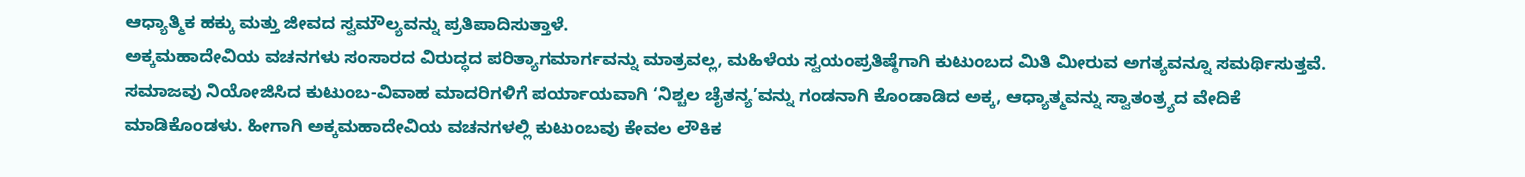ಆಧ್ಯಾತ್ಮಿಕ ಹಕ್ಕು ಮತ್ತು ಜೀವದ ಸ್ವಮೌಲ್ಯವನ್ನು ಪ್ರತಿಪಾದಿಸುತ್ತಾಳೆ.
ಅಕ್ಕಮಹಾದೇವಿಯ ವಚನಗಳು ಸಂಸಾರದ ವಿರುದ್ಧದ ಪರಿತ್ಯಾಗಮಾರ್ಗವನ್ನು ಮಾತ್ರವಲ್ಲ, ಮಹಿಳೆಯ ಸ್ವಯಂಪ್ರತಿಷ್ಠೆಗಾಗಿ ಕುಟುಂಬದ ಮಿತಿ ಮೀರುವ ಅಗತ್ಯವನ್ನೂ ಸಮರ್ಥಿಸುತ್ತವೆ. ಸಮಾಜವು ನಿಯೋಜಿಸಿದ ಕುಟುಂಬ-ವಿವಾಹ ಮಾದರಿಗಳಿಗೆ ಪರ್ಯಾಯವಾಗಿ ‘ನಿಶ್ಚಲ ಚೈತನ್ಯ’ವನ್ನು ಗಂಡನಾಗಿ ಕೊಂಡಾಡಿದ ಅಕ್ಕ, ಆಧ್ಯಾತ್ಮವನ್ನು ಸ್ವಾತಂತ್ರ್ಯದ ವೇದಿಕೆ ಮಾಡಿಕೊಂಡಳು. ಹೀಗಾಗಿ ಅಕ್ಕಮಹಾದೇವಿಯ ವಚನಗಳಲ್ಲಿ ಕುಟುಂಬವು ಕೇವಲ ಲೌಕಿಕ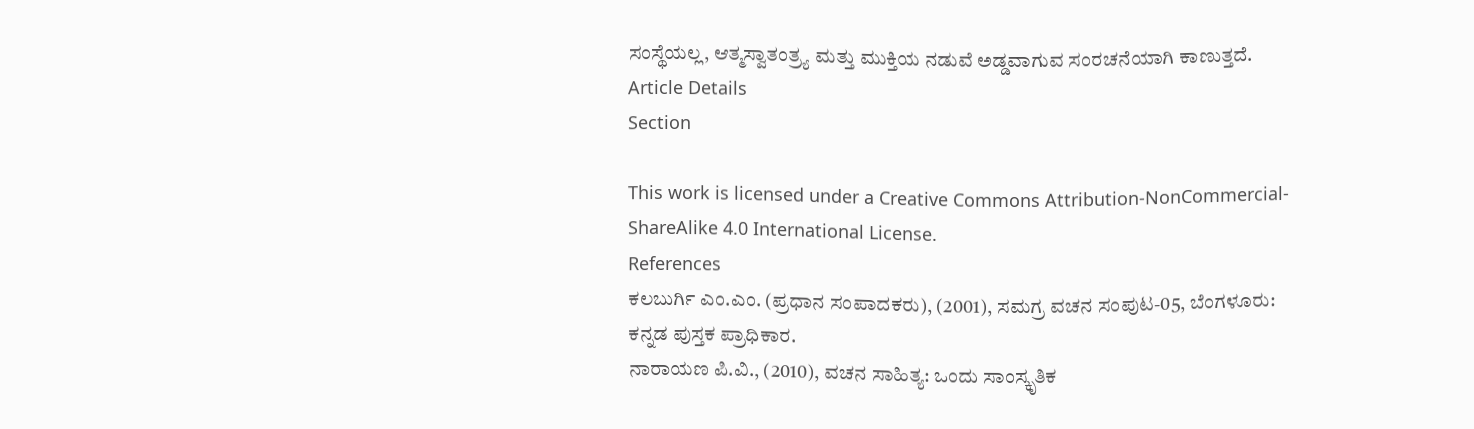ಸಂಸ್ಥೆಯಲ್ಲ, ಆತ್ಮಸ್ವಾತಂತ್ರ್ಯ ಮತ್ತು ಮುಕ್ತಿಯ ನಡುವೆ ಅಡ್ಡವಾಗುವ ಸಂರಚನೆಯಾಗಿ ಕಾಣುತ್ತದೆ.
Article Details
Section

This work is licensed under a Creative Commons Attribution-NonCommercial-ShareAlike 4.0 International License.
References
ಕಲಬುರ್ಗಿ ಎಂ.ಎಂ. (ಪ್ರಧಾನ ಸಂಪಾದಕರು), (2001), ಸಮಗ್ರ ವಚನ ಸಂಪುಟ-05, ಬೆಂಗಳೂರು: ಕನ್ನಡ ಪುಸ್ತಕ ಪ್ರಾಧಿಕಾರ.
ನಾರಾಯಣ ಪಿ.ವಿ., (2010), ವಚನ ಸಾಹಿತ್ಯ: ಒಂದು ಸಾಂಸ್ಕೃತಿಕ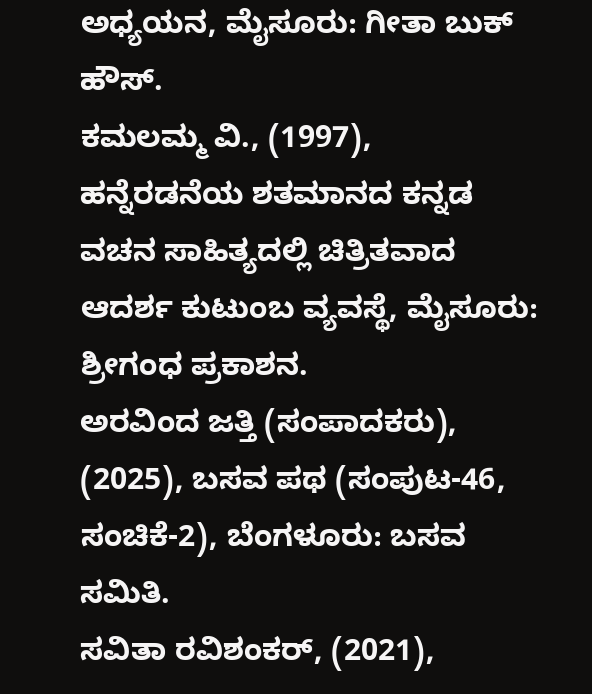ಅಧ್ಯಯನ, ಮೈಸೂರು: ಗೀತಾ ಬುಕ್ ಹೌಸ್.
ಕಮಲಮ್ಮ ವಿ., (1997), ಹನ್ನೆರಡನೆಯ ಶತಮಾನದ ಕನ್ನಡ ವಚನ ಸಾಹಿತ್ಯದಲ್ಲಿ ಚಿತ್ರಿತವಾದ ಆದರ್ಶ ಕುಟುಂಬ ವ್ಯವಸ್ಥೆ, ಮೈಸೂರು: ಶ್ರೀಗಂಧ ಪ್ರಕಾಶನ.
ಅರವಿಂದ ಜತ್ತಿ (ಸಂಪಾದಕರು), (2025), ಬಸವ ಪಥ (ಸಂಪುಟ-46, ಸಂಚಿಕೆ-2), ಬೆಂಗಳೂರು: ಬಸವ ಸಮಿತಿ.
ಸವಿತಾ ರವಿಶಂಕರ್, (2021),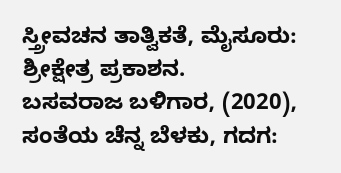ಸ್ತ್ರೀವಚನ ತಾತ್ವಿಕತೆ, ಮೈಸೂರು: ಶ್ರೀಕ್ಷೇತ್ರ ಪ್ರಕಾಶನ.
ಬಸವರಾಜ ಬಳಿಗಾರ, (2020), ಸಂತೆಯ ಚೆನ್ನ ಬೆಳಕು, ಗದಗ: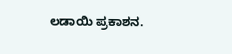ಲಡಾಯಿ ಪ್ರಕಾಶನ.